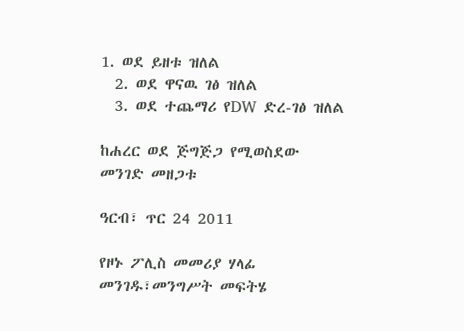1. ወደ ይዘቱ ዝለል
  2. ወደ ዋናዉ ገፅ ዝለል
  3. ወደ ተጨማሪ የDW ድረ-ገፅ ዝለል

ከሐረር ወደ ጅግጅጋ የሚወስደው መንገድ መዘጋቱ

ዓርብ፣ ጥር 24 2011

የዞኑ ፖሊስ መመሪያ ሃላፊ መንገዱ፣መንግሥት መፍትሄ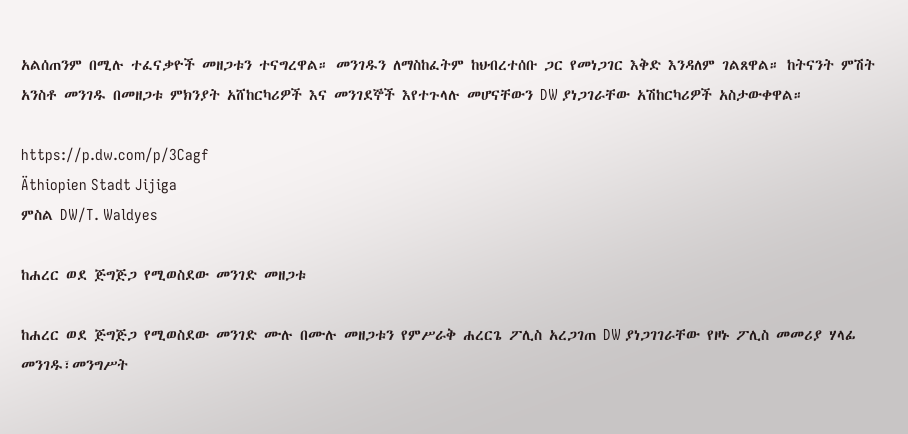አልሰጠንም በሚሉ ተፈናቃዮች መዘጋቱን ተናግረዋል። መንገዱን ለማስከፈትም ከህብረተሰቡ ጋር የመነጋገር እቅድ እንዳለም ገልጸዋል። ከትናንት ምሽት አንስቶ መንገዱ በመዘጋቱ ምክንያት አሸከርካሪዎች እና መንገደኞች እየተጉላሉ መሆናቸውን DW ያነጋገራቸው አሽከርካሪዎች አስታውቀዋል።

https://p.dw.com/p/3Cagf
Äthiopien Stadt Jijiga
ምስል DW/T. Waldyes

ከሐረር ወደ ጅግጅጋ የሚወስደው መንገድ መዘጋቱ

ከሐረር ወደ ጅግጅጋ የሚወስደው መንገድ ሙሉ በሙሉ መዘጋቱን የምሥራቅ ሐረርጌ ፖሊስ አረጋገጠ DW ያነጋገገራቸው የዞኑ ፖሊስ መመሪያ ሃላፊ መንገዱ፣መንግሥት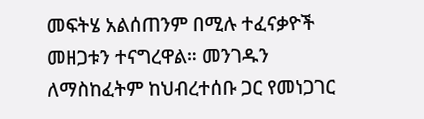መፍትሄ አልሰጠንም በሚሉ ተፈናቃዮች መዘጋቱን ተናግረዋል። መንገዱን ለማስከፈትም ከህብረተሰቡ ጋር የመነጋገር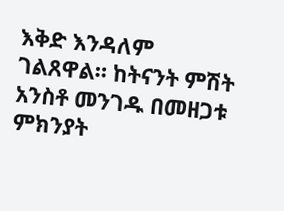እቅድ እንዳለም ገልጸዋል። ከትናንት ምሽት አንስቶ መንገዱ በመዘጋቱ ምክንያት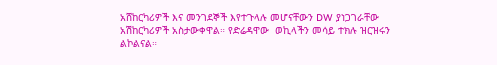አሸከርካሪዎች እና መንገደኞች እየተጉላሉ መሆናቸውን DW ያነጋገራቸው አሽከርካሪዎች አስታውቀዋል። የድሬዳዋው  ወኪላችን መሳይ ተክሉ ዝርዝሩን ልኮልናል።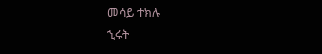መሳይ ተክሉ
ኂሩት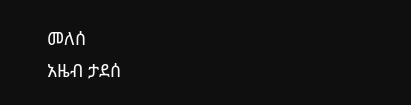መለሰ
አዜብ ታደሰ